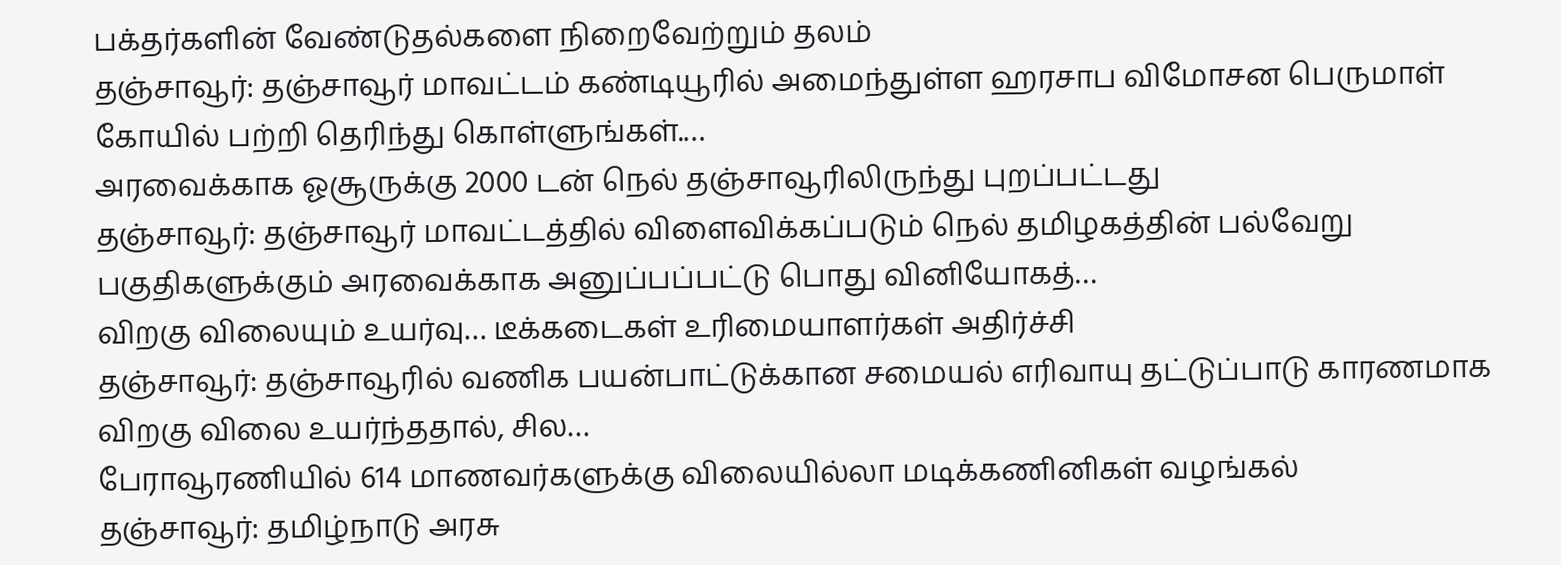பக்தர்களின் வேண்டுதல்களை நிறைவேற்றும் தலம்
தஞ்சாவூர்: தஞ்சாவூர் மாவட்டம் கண்டியூரில் அமைந்துள்ள ஹரசாப விமோசன பெருமாள் கோயில் பற்றி தெரிந்து கொள்ளுங்கள்.…
அரவைக்காக ஓசூருக்கு 2000 டன் நெல் தஞ்சாவூரிலிருந்து புறப்பட்டது
தஞ்சாவூர்: தஞ்சாவூர் மாவட்டத்தில் விளைவிக்கப்படும் நெல் தமிழகத்தின் பல்வேறு பகுதிகளுக்கும் அரவைக்காக அனுப்பப்பட்டு பொது வினியோகத்…
விறகு விலையும் உயர்வு… டீக்கடைகள் உரிமையாளர்கள் அதிர்ச்சி
தஞ்சாவூர்: தஞ்சாவூரில் வணிக பயன்பாட்டுக்கான சமையல் எரிவாயு தட்டுப்பாடு காரணமாக விறகு விலை உயர்ந்ததால், சில…
பேராவூரணியில் 614 மாணவர்களுக்கு விலையில்லா மடிக்கணினிகள் வழங்கல்
தஞ்சாவூர்: தமிழ்நாடு அரசு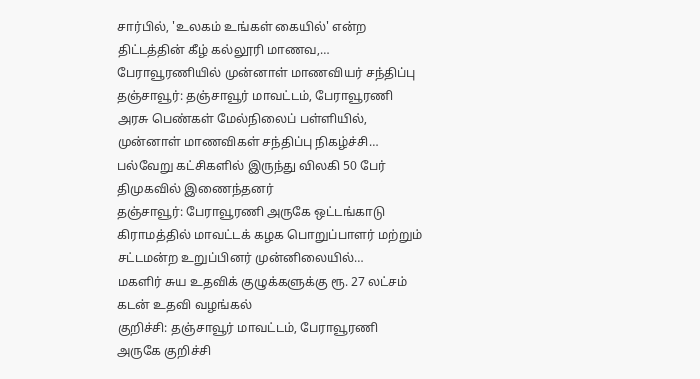சார்பில், 'உலகம் உங்கள் கையில்' என்ற திட்டத்தின் கீழ் கல்லூரி மாணவ,…
பேராவூரணியில் முன்னாள் மாணவியர் சந்திப்பு
தஞ்சாவூர்: தஞ்சாவூர் மாவட்டம், பேராவூரணி அரசு பெண்கள் மேல்நிலைப் பள்ளியில், முன்னாள் மாணவிகள் சந்திப்பு நிகழ்ச்சி…
பல்வேறு கட்சிகளில் இருந்து விலகி 50 பேர் திமுகவில் இணைந்தனர்
தஞ்சாவூர்: பேராவூரணி அருகே ஒட்டங்காடு கிராமத்தில் மாவட்டக் கழக பொறுப்பாளர் மற்றும் சட்டமன்ற உறுப்பினர் முன்னிலையில்…
மகளிர் சுய உதவிக் குழுக்களுக்கு ரூ. 27 லட்சம் கடன் உதவி வழங்கல்
குறிச்சி: தஞ்சாவூர் மாவட்டம், பேராவூரணி அருகே குறிச்சி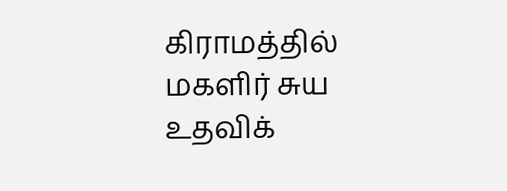கிராமத்தில் மகளிர் சுய உதவிக்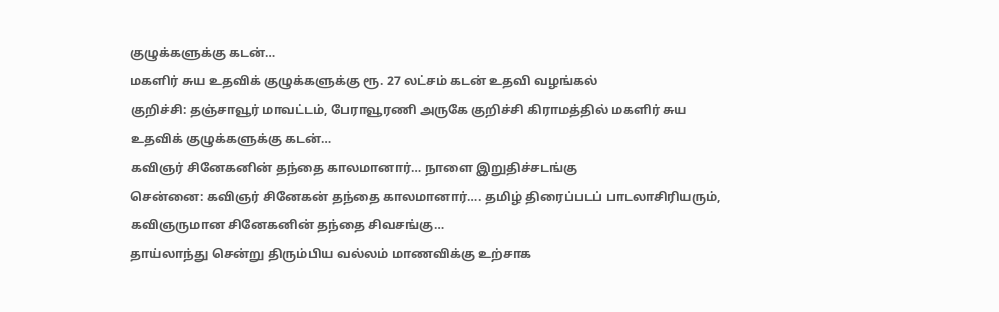குழுக்களுக்கு கடன்…
மகளிர் சுய உதவிக் குழுக்களுக்கு ரூ. 27 லட்சம் கடன் உதவி வழங்கல்
குறிச்சி: தஞ்சாவூர் மாவட்டம், பேராவூரணி அருகே குறிச்சி கிராமத்தில் மகளிர் சுய உதவிக் குழுக்களுக்கு கடன்…
கவிஞர் சினேகனின் தந்தை காலமானார்… நாளை இறுதிச்சடங்கு
சென்னை: கவிஞர் சினேகன் தந்தை காலமானார்…. தமிழ் திரைப்படப் பாடலாசிரியரும், கவிஞருமான சினேகனின் தந்தை சிவசங்கு…
தாய்லாந்து சென்று திரும்பிய வல்லம் மாணவிக்கு உற்சாக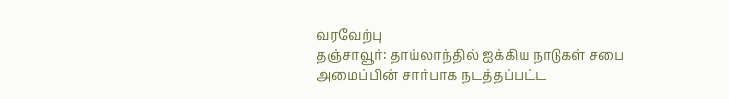வரவேற்பு
தஞ்சாவூர்: தாய்லாந்தில் ஐக்கிய நாடுகள் சபை அமைப்பின் சார்பாக நடத்தப்பட்ட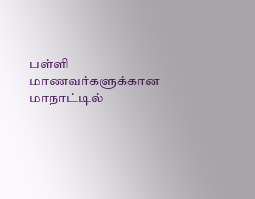பள்ளி மாணவர்களுக்கான மாநாட்டில்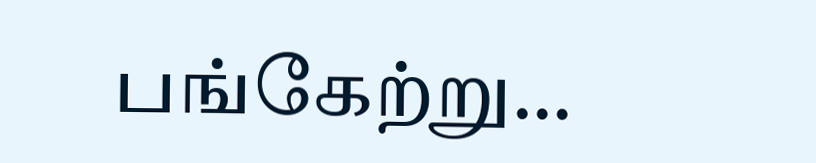பங்கேற்று…